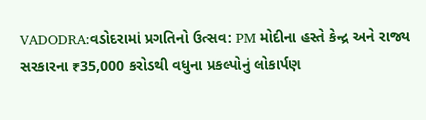VADODRA:વડોદરામાં પ્રગતિનો ઉત્સવ: PM મોદીના હસ્તે કેન્દ્ર અને રાજ્ય સરકારના ₹35,000 કરોડથી વધુના પ્રકલ્પોનું લોકાર્પણ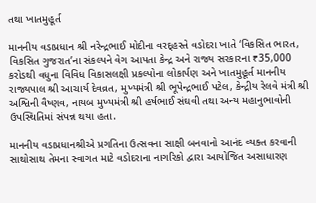તથા ખાતમુહૂર્ત

માનનીય વડાપ્રધાન શ્રી નરેન્દ્રભાઈ મોદીના વરદ્હસ્તે વડોદરા ખાતે ‘વિકસિત ભારત, વિકસિત ગુજરાત’ના સંકલ્પને વેગ આપતા કેન્દ્ર અને રાજ્ય સરકારના ₹35,000 કરોડથી વધુના વિવિધ વિકાસલક્ષી પ્રકલ્પોના લોકાર્પણ અને ખાતમુહૂર્ત માનનીય રાજ્યપાલ શ્રી આચાર્ય દેવવ્રત, મુખ્યમંત્રી શ્રી ભૂપેન્દ્રભાઈ પટેલ, કેન્દ્રીય રેલવે મંત્રી શ્રી અશ્વિની વૈષ્ણવ, નાયબ મુખ્યમંત્રી શ્રી હર્ષભાઈ સંઘવી તથા અન્ય મહાનુભાવોની ઉપસ્થિતિમાં સંપન્ન થયા હતા.

માનનીય વડાપ્રધાનશ્રીએ પ્રગતિના ઉત્સવના સાક્ષી બનવાનો આનંદ વ્યક્ત કરવાની સાથોસાથ તેમના સ્વાગત માટે વડોદરાના નાગરિકો દ્વારા આયોજિત અસાધારણ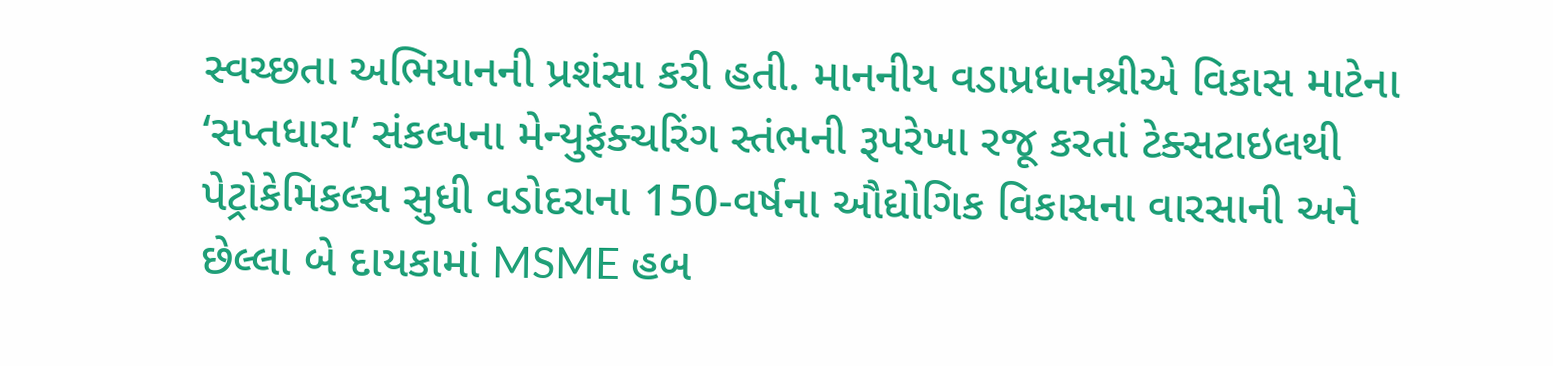સ્વચ્છતા અભિયાનની પ્રશંસા કરી હતી. માનનીય વડાપ્રધાનશ્રીએ વિકાસ માટેના ‘સપ્તધારા’ સંકલ્પના મેન્યુફેક્ચરિંગ સ્તંભની રૂપરેખા રજૂ કરતાં ટેક્સટાઇલથી પેટ્રોકેમિકલ્સ સુધી વડોદરાના 150-વર્ષના ઔદ્યોગિક વિકાસના વારસાની અને છેલ્લા બે દાયકામાં MSME હબ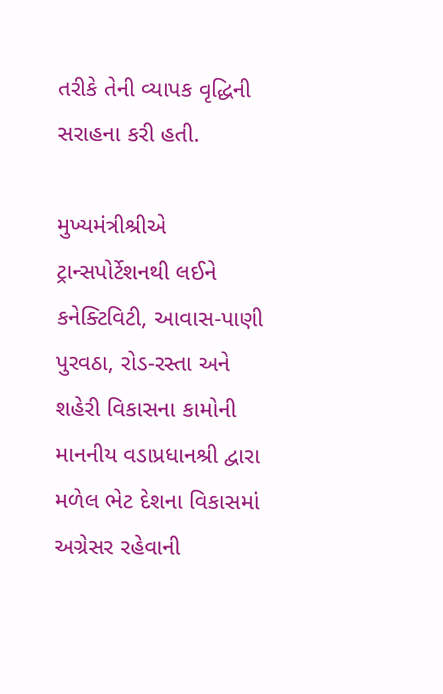તરીકે તેની વ્યાપક વૃદ્ધિની સરાહના કરી હતી.

મુખ્યમંત્રીશ્રીએ ટ્રાન્સપોર્ટેશનથી લઈને કનેક્ટિવિટી, આવાસ-પાણી પુરવઠા, રોડ-રસ્તા અને શહેરી વિકાસના કામોની માનનીય વડાપ્રધાનશ્રી દ્વારા મળેલ ભેટ દેશના વિકાસમાં અગ્રેસર રહેવાની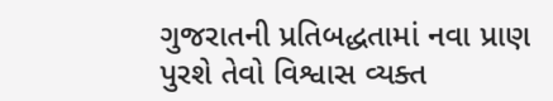ગુજરાતની પ્રતિબદ્ધતામાં નવા પ્રાણ પુરશે તેવો વિશ્વાસ વ્યક્ત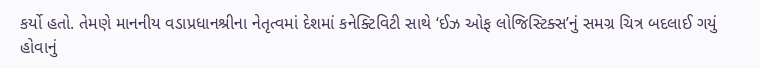કર્યો હતો. તેમણે માનનીય વડાપ્રધાનશ્રીના નેતૃત્વમાં દેશમાં કનેક્ટિવિટી સાથે ‘ઈઝ ઓફ લોજિસ્ટિક્સ’નું સમગ્ર ચિત્ર બદલાઈ ગયું હોવાનું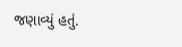જણાવ્યું હતું.